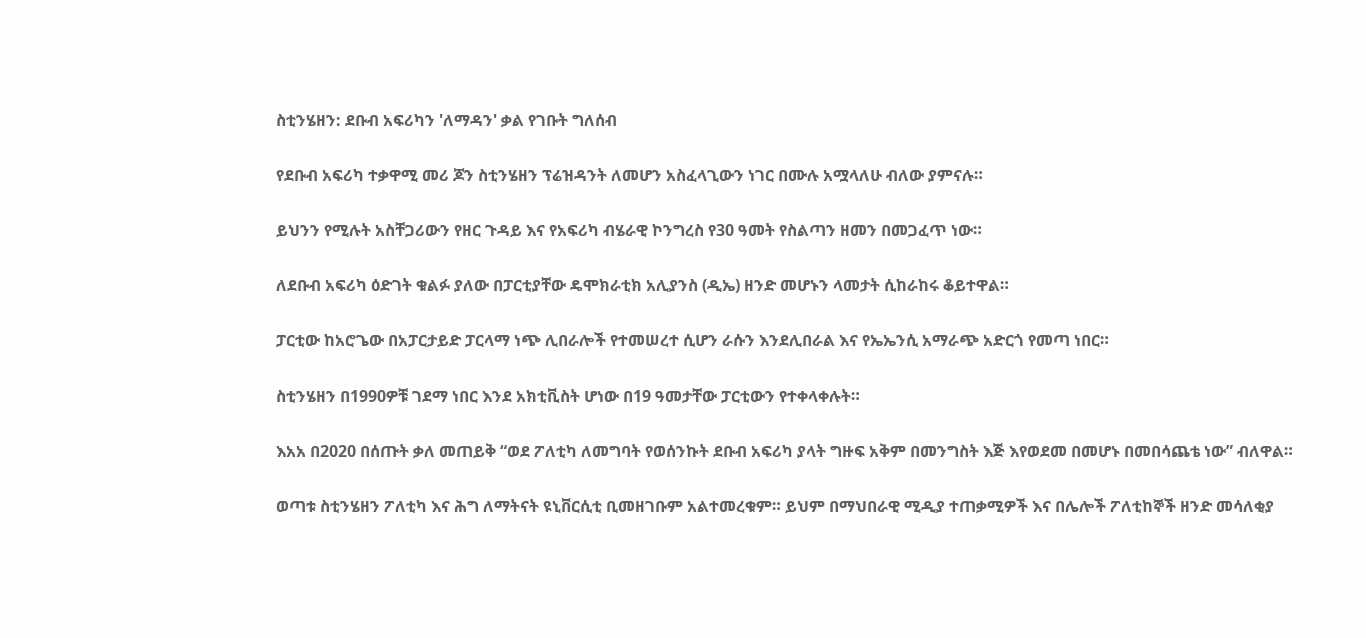ስቲንሄዘን: ደቡብ አፍሪካን 'ለማዳን' ቃል የገቡት ግለሰብ

የደቡብ አፍሪካ ተቃዋሚ መሪ ጆን ስቲንሄዘን ፕሬዝዳንት ለመሆን አስፈላጊውን ነገር በሙሉ አሟላለሁ ብለው ያምናሉ።

ይህንን የሚሉት አስቸጋሪውን የዘር ጉዳይ እና የአፍሪካ ብሄራዊ ኮንግረስ የ30 ዓመት የስልጣን ዘመን በመጋፈጥ ነው።

ለደቡብ አፍሪካ ዕድገት ቁልፉ ያለው በፓርቲያቸው ዴሞክራቲክ አሊያንስ (ዲኤ) ዘንድ መሆኑን ላመታት ሲከራከሩ ቆይተዋል።

ፓርቲው ከአሮጌው በአፓርታይድ ፓርላማ ነጭ ሊበራሎች የተመሠረተ ሲሆን ራሱን እንደሊበራል እና የኤኤንሲ አማራጭ አድርጎ የመጣ ነበር።

ስቲንሄዘን በ1990ዎቹ ገደማ ነበር እንደ አክቲቪስት ሆነው በ19 ዓመታቸው ፓርቲውን የተቀላቀሉት።

እአአ በ2020 በሰጡት ቃለ መጠይቅ “ወደ ፖለቲካ ለመግባት የወሰንኩት ደቡብ አፍሪካ ያላት ግዙፍ አቅም በመንግስት እጅ እየወደመ በመሆኑ በመበሳጨቴ ነው” ብለዋል።

ወጣቱ ስቲንሄዘን ፖለቲካ እና ሕግ ለማትናት ዩኒቨርሲቲ ቢመዘገቡም አልተመረቁም። ይህም በማህበራዊ ሚዲያ ተጠቃሚዎች እና በሌሎች ፖለቲከኞች ዘንድ መሳለቂያ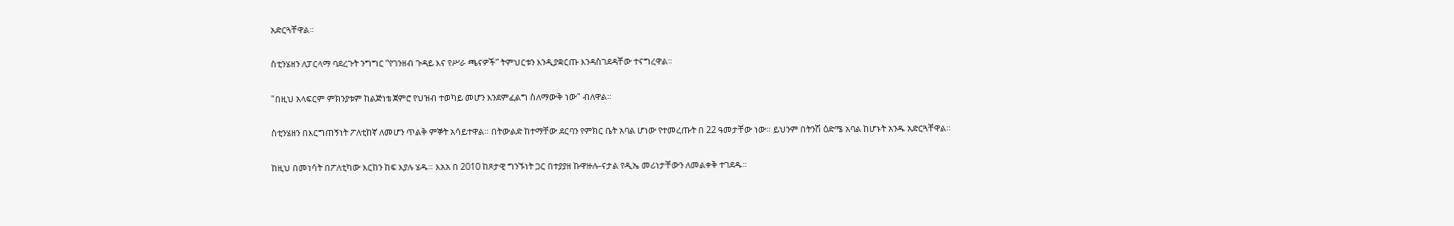አድርጓቸዋል።

ስቲንሄዘን ለፓርላማ ባደረጉት ንግግር “የገንዘብ ጉዳይ እና የሥራ ጫናዎች” ትምህርቱን እንዲያቋርጡ እንዳስገደዳቸው ተናግረዋል።

"በዚህ አላፍርም ምክንያቱም ከልጅነቴ ጀምሮ የህዝብ ተወካይ መሆን እንደምፈልግ ስለማውቅ ነው" ብለዋል።

ስቲንሄዘን በእርግጠኝነት ፖለቲከኛ ለመሆን ጥልቅ ምኞት አሳይተዋል። በትውልድ ከተማቸው ደርባን የምክር ቤት አባል ሆነው የተመረጡት በ 22 ዓመታቸው ነው። ይህንም በትንሽ ዕድሜ አባል ከሆኑት አንዱ አድርጓቸዋል።

ከዚህ በመነሳት በፖለቲካው እርከን ከፍ እያሉ ሄዱ። እአአ በ 2010 ከጾታዊ ግንኙነት ጋር በተያያዘ ኩዋዙሉ-ናታል የዲኤ መሪነታቸውን ለመልቀቅ ተገደዱ።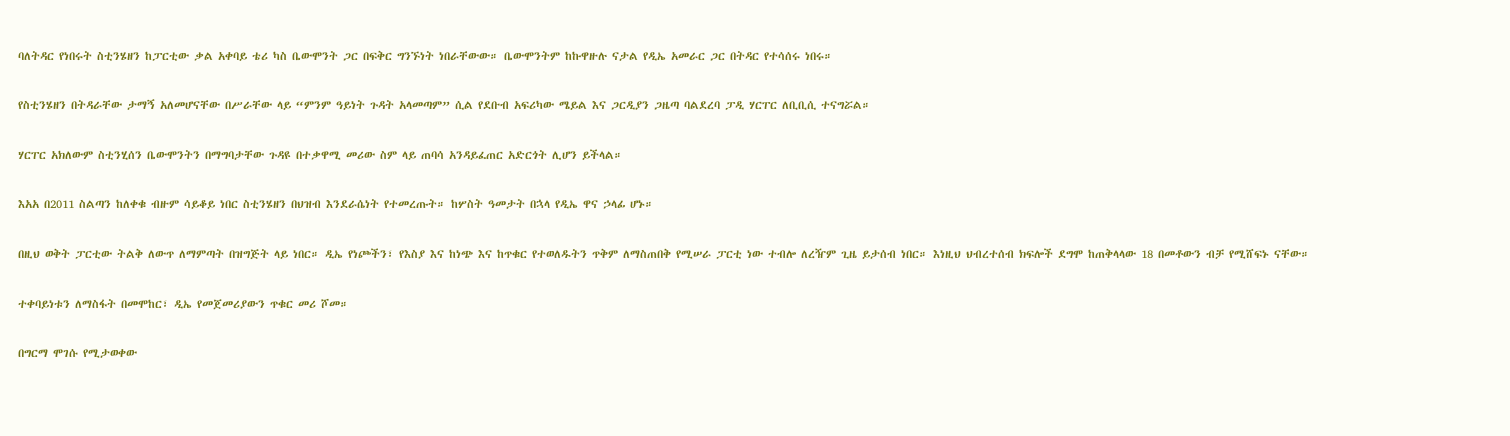ባለትዳር የነበሩት ስቲንሄዘን ከፓርቲው ቃል አቀባይ ቴሪ ካስ ቤውሞንት ጋር በፍቅር ግንኙነት ነበራቸውው። ቤውሞንትም ከኩዋዙሉ ናታል የዲኤ አመራር ጋር በትዳር የተሳሰሩ ነበሩ።

የስቲንሄዘን በትዳራቸው ታማኝ አለመሆናቸው በሥራቸው ላይ “ምንም ዓይነት ጉዳት አላመጣም” ሲል የደቡብ አፍሪካው ሜይል እና ጋርዲያን ጋዜጣ ባልደረባ ፓዲ ሃርፐር ለቢቢሲ ተናግሯል።

ሃርፐር አክለውም ስቲንሂሰን ቤውሞንትን በማግባታቸው ጉዳዩ በተቃዋሚ መሪው ስም ላይ ጠባሳ አንዳይፈጠር አድርጎት ሊሆን ይችላል።

እአአ በ2011 ስልጣን ከለቀቁ ብዙም ሳይቆይ ነበር ስቲንሄዘን በህዝብ እንደራሴነት የተመረጡት። ከሦስት ዓመታት በኋላ የዲኤ ዋና ኃላፊ ሆኑ።

በዚህ ወቅት ፓርቲው ትልቅ ለውጥ ለማምጣት በዝግጅት ላይ ነበር። ዲኤ የነጮችን፣ የእስያ እና ከነጭ እና ከጥቁር የተወለዱትን ጥቅም ለማስጠበቅ የሚሠራ ፓርቲ ነው ተብሎ ለረዥም ጊዜ ይታሰብ ነበር። እነዚህ ህብረተሰብ ክፍሎች ደግሞ ከጠቅላላው 18 በመቶውን ብቻ የሚሸፍኑ ናቸው።

ተቀባይነቱን ለማስፋት በመሞከር፣ ዲኤ የመጀመሪያውን ጥቁር መሪ ሾመ።

በግርማ ሞገሱ የሚታወቀው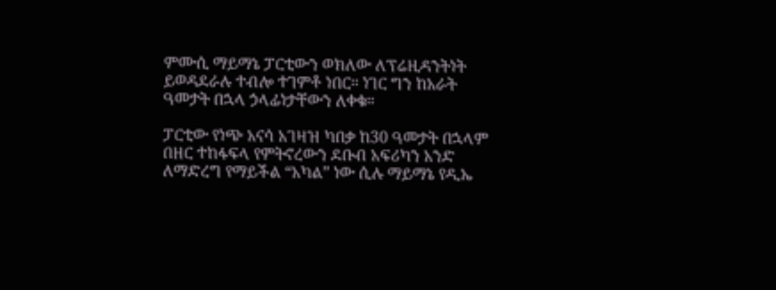ምሙሲ ማይማኔ ፓርቲውን ወክለው ለፕሬዚዳንትነት ይወዳደራሉ ተብሎ ተገምቶ ነበር። ነገር ግን ከአራት ዓመታት በኋላ ኃላፊነታቸውን ለቀቁ።

ፓርቲው የነጭ አናሳ አገዛዝ ካበቃ ከ30 ዓመታት በኋላም በዘር ተከፋፍላ የምትኖረውን ደቡብ አፍሪካን አንድ ለማድረግ የማይችል “አካል” ነው ሲሉ ማይማኔ የዲኤ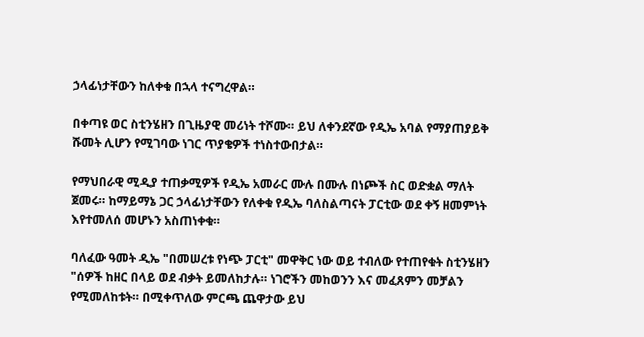ኃላፊነታቸውን ከለቀቁ በኋላ ተናግረዋል።

በቀጣዩ ወር ስቲንሄዘን በጊዜያዊ መሪነት ተሾሙ። ይህ ለቀንደኛው የዲኤ አባል የማያጠያይቅ ሹመት ሊሆን የሚገባው ነገር ጥያቄዎች ተነስተውበታል።

የማህበራዊ ሚዲያ ተጠቃሚዎች የዲኤ አመራር ሙሉ በሙሉ በነጮች ስር ወድቋል ማለት ጀመሩ። ከማይማኔ ጋር ኃላፊነታቸውን የለቀቁ የዲኤ ባለስልጣናት ፓርቲው ወደ ቀኝ ዘመምነት እየተመለሰ መሆኑን አስጠነቀቁ።

ባለፈው ዓመት ዲኤ "በመሠረቱ የነጭ ፓርቲ" መዋቅር ነው ወይ ተብለው የተጠየቁት ስቲንሄዘን "ሰዎች ከዘር በላይ ወደ ብቃት ይመለከታሉ። ነገሮችን መከወንን እና መፈጸምን መቻልን የሚመለከቱት። በሚቀጥለው ምርጫ ጨዋታው ይህ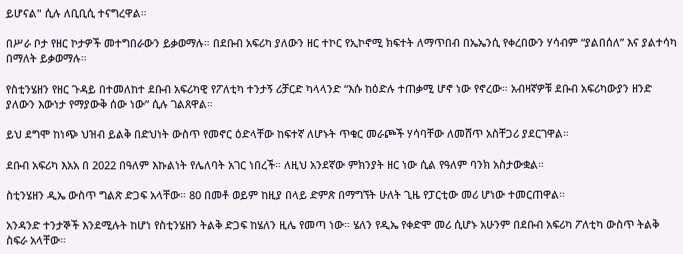ይሆናል" ሲሉ ለቢቢሲ ተናግረዋል።

በሥራ ቦታ የዘር ኮታዎች መተግበራውን ይቃወማሉ። በደቡብ አፍሪካ ያለውን ዘር ተኮር የኢኮኖሚ ክፍተት ለማጥበብ በኤኤንሲ የቀረበውን ሃሳብም “ያልበሰለ” እና ያልተሳካ በማለት ይቃወማሉ።

የስቲንሄዘን የዘር ጉዳይ በተመለከተ ደቡብ አፍሪካዊ የፖለቲካ ተንታኝ ሪቻርድ ካላላንድ “እሱ ከዕድሉ ተጠቃሚ ሆኖ ነው የኖረው። አብዛኛዎቹ ደቡብ አፍሪካውያን ዘንድ ያለውን እውነታ የማያውቅ ሰው ነው” ሲሉ ገልጸዋል።

ይህ ደግሞ ከነጭ ህዝብ ይልቅ በድህነት ውስጥ የመኖር ዕድላቸው ከፍተኛ ለሆኑት ጥቁር መራጮች ሃሳባቸው ለመሸጥ አስቸጋሪ ያደርገዋል።

ደቡብ አፍሪካ እአአ በ 2022 በዓለም እኩልነት የሌለባት አገር ነበረች። ለዚህ አንደኛው ምክንያት ዘር ነው ሲል የዓለም ባንክ አስታውቋል።

ስቲንሄዘን ዲኤ ውስጥ ግልጽ ድጋፍ አላቸው። 80 በመቶ ወይም ከዚያ በላይ ድምጽ በማግኘት ሁለት ጊዜ የፓርቲው መሪ ሆነው ተመርጠዋል።

አንዳንድ ተንታኞች እንደሚሉት ከሆነ የስቲንሄዘን ትልቅ ድጋፍ ከሄለን ዚሌ የመጣ ነው። ሄለን የዲኤ የቀድሞ መሪ ሲሆኑ አሁንም በደቡብ አፍሪካ ፖለቲካ ውስጥ ትልቅ ስፍራ አላቸው።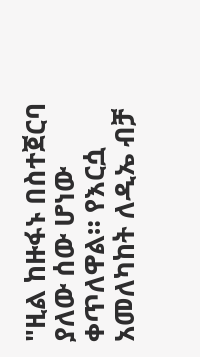"ዚል ከዙፋኑ በስተጀርባ ያለው ሰው ሆነው ቀጥለዋል። የእርሷ አመለካከት ለዲኤ ብቻ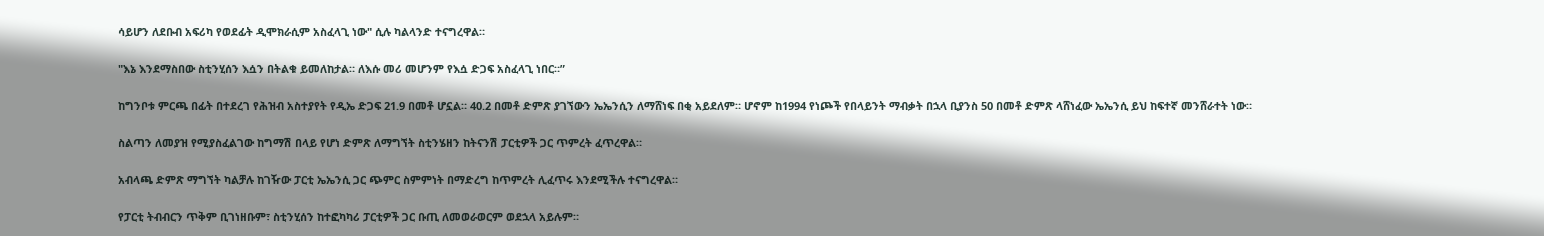ሳይሆን ለደቡብ አፍሪካ የወደፊት ዲሞክራሲም አስፈላጊ ነው" ሲሉ ካልላንድ ተናግረዋል።

"እኔ እንደማስበው ስቲንሂሰን እሷን በትልቁ ይመለከታል። ለእሱ መሪ መሆንም የእሷ ድጋፍ አስፈላጊ ነበር።”

ከግንቦቱ ምርጫ በፊት በተደረገ የሕዝብ አስተያየት የዲኤ ድጋፍ 21.9 በመቶ ሆኗል። 40.2 በመቶ ድምጽ ያገኘውን ኤኤንሲን ለማሸነፍ በቂ አይደለም። ሆኖም ከ1994 የነጮች የበላይንት ማብቃት በኋላ ቢያንስ 50 በመቶ ድምጽ ላሸነፈው ኤኤንሲ ይህ ከፍተኛ መንሸራተት ነው።

ስልጣን ለመያዝ የሚያስፈልገው ከግማሽ በላይ የሆነ ድምጽ ለማግኘት ስቲንሄዘን ከትናንሽ ፓርቲዎች ጋር ጥምረት ፈጥረዋል።

አብላጫ ድምጽ ማግኘት ካልቻሉ ከገዥው ፓርቲ ኤኤንሲ ጋር ጭምር ስምምነት በማድረግ ከጥምረት ሊፈጥሩ እንደሚችሉ ተናግረዋል።

የፓርቲ ትብብርን ጥቅም ቢገነዘቡም፣ ስቲንሂሰን ከተፎካካሪ ፓርቲዎች ጋር ቡጢ ለመወራወርም ወደኋላ አይሉም።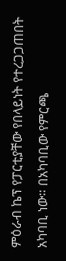ምዕራብ ኬፕ የፓርቲያቸው የበላይነት የተረጋጋጠበት አካባቢ ነው። በአካባቢው የምርጫ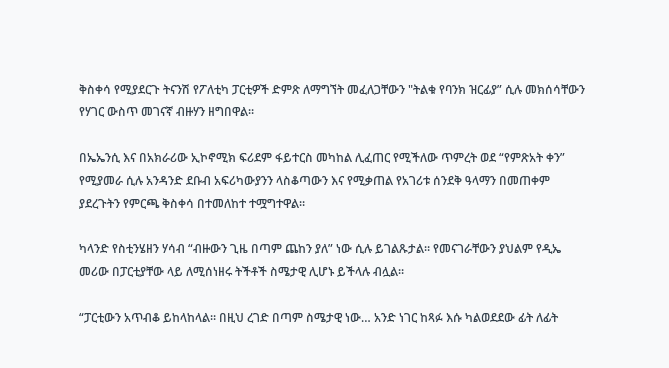ቅስቀሳ የሚያደርጉ ትናንሽ የፖለቲካ ፓርቲዎች ድምጽ ለማግኘት መፈለጋቸውን "ትልቁ የባንክ ዝርፊያ” ሲሉ መክሰሳቸውን የሃገር ውስጥ መገናኛ ብዙሃን ዘግበዋል።

በኤኤንሲ እና በአክራሪው ኢኮኖሚክ ፍሪደም ፋይተርስ መካከል ሊፈጠር የሚችለው ጥምረት ወደ “የምጽአት ቀን” የሚያመራ ሲሉ አንዳንድ ደቡብ አፍሪካውያንን ላስቆጣውን እና የሚቃጠል የአገሪቱ ሰንደቅ ዓላማን በመጠቀም ያደረጉትን የምርጫ ቅስቀሳ በተመለከተ ተሟግተዋል።

ካላንድ የስቲንሄዘን ሃሳብ “ብዙውን ጊዜ በጣም ጨከን ያለ” ነው ሲሉ ይገልጹታል። የመናገራቸውን ያህልም የዲኤ መሪው በፓርቲያቸው ላይ ለሚሰነዘሩ ትችቶች ስሜታዊ ሊሆኑ ይችላሉ ብሏል።

“ፓርቲውን አጥብቆ ይከላከላል። በዚህ ረገድ በጣም ስሜታዊ ነው… አንድ ነገር ከጻፉ እሱ ካልወደደው ፊት ለፊት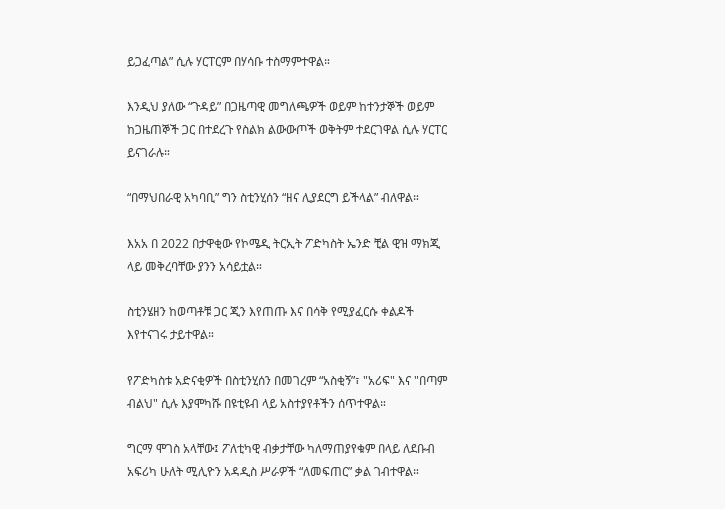ይጋፈጣል” ሲሉ ሃርፐርም በሃሳቡ ተስማምተዋል።

እንዲህ ያለው “ጉዳይ” በጋዜጣዊ መግለጫዎች ወይም ከተንታኞች ወይም ከጋዜጠኞች ጋር በተደረጉ የስልክ ልውውጦች ወቅትም ተደርገዋል ሲሉ ሃርፐር ይናገራሉ።

“በማህበራዊ አካባቢ” ግን ስቲንሂሰን “ዘና ሊያደርግ ይችላል” ብለዋል።

እአአ በ 2022 በታዋቂው የኮሜዲ ትርኢት ፖድካስት ኤንድ ቺል ዊዝ ማክጂ ላይ መቅረባቸው ያንን አሳይቷል።

ስቲንሄዘን ከወጣቶቹ ጋር ጂን እየጠጡ እና በሳቅ የሚያፈርሱ ቀልዶች እየተናገሩ ታይተዋል።

የፖድካስቱ አድናቂዎች በስቲንሂሰን በመገረም “አስቂኝ”፣ "አሪፍ" እና "በጣም ብልህ" ሲሉ እያሞካሹ በዩቲዩብ ላይ አስተያየቶችን ሰጥተዋል።

ግርማ ሞገስ አላቸው፤ ፖለቲካዊ ብቃታቸው ካለማጠያየቁም በላይ ለደቡብ አፍሪካ ሁለት ሚሊዮን አዳዲስ ሥራዎች “ለመፍጠር” ቃል ገብተዋል።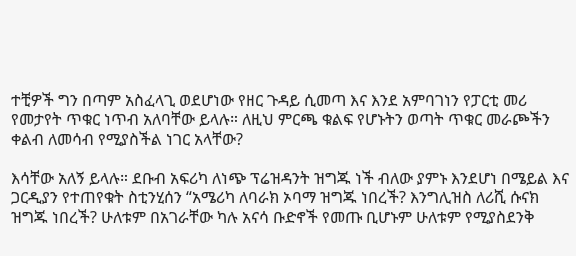ተቺዎች ግን በጣም አስፈላጊ ወደሆነው የዘር ጉዳይ ሲመጣ እና እንደ አምባገነን የፓርቲ መሪ የመታየት ጥቁር ነጥብ አለባቸው ይላሉ። ለዚህ ምርጫ ቁልፍ የሆኑትን ወጣት ጥቁር መራጮችን ቀልብ ለመሳብ የሚያስችል ነገር አላቸው?

እሳቸው አለኝ ይላሉ። ደቡብ አፍሪካ ለነጭ ፕሬዝዳንት ዝግጁ ነች ብለው ያምኑ እንደሆነ በሜይል እና ጋርዲያን የተጠየቁት ስቲንሂሰን “አሜሪካ ለባራክ ኦባማ ዝግጁ ነበረች? እንግሊዝስ ለሪሺ ሱናክ ዝግጁ ነበረች? ሁለቱም በአገራቸው ካሉ አናሳ ቡድኖች የመጡ ቢሆኑም ሁለቱም የሚያስደንቅ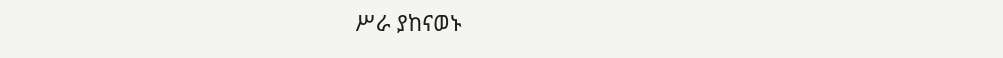ሥራ ያከናወኑ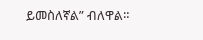ይመስለኛል” ብለዋል።